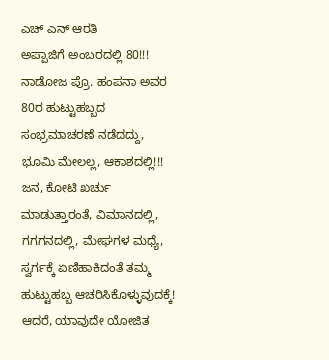ಎಚ್ ಎನ್ ಆರತಿ
ಅಪ್ಪಾಜಿಗೆ ಅಂಬರದಲ್ಲಿ 80!!!
ನಾಡೋಜ ಪ್ರೊ. ಹಂಪನಾ ಅವರ 80ರ ಹುಟ್ಟುಹಬ್ಬದ ಸಂಭ್ರಮಾಚರಣೆ ನಡೆದದ್ದು, ಭೂಮಿ ಮೇಲಲ್ಲ, ಆಕಾಶದಲ್ಲಿ!!!
ಜನ, ಕೋಟಿ ಖರ್ಚು ಮಾಡುತ್ತಾರಂತೆ, ವಿಮಾನದಲ್ಲಿ, ಗಗಗನದಲ್ಲಿ, ಮೇಘಗಳ ಮಧ್ಯೆ, ಸ್ವರ್ಗಕ್ಕೆ ಏಣಿಹಾಕಿದಂತೆ ತಮ್ಮ ಹುಟ್ಟುಹಬ್ಬ ಆಚರಿಸಿಕೊಳ್ಳುವುದಕ್ಕೆ! ಆದರೆ, ಯಾವುದೇ ಯೋಜಿತ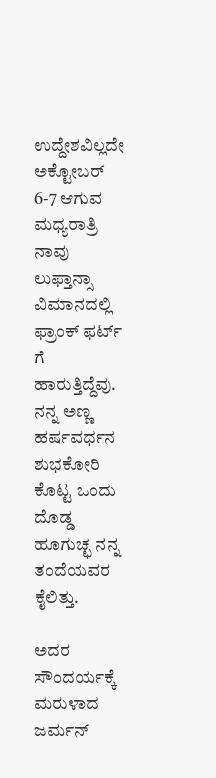ಉದ್ದೇಶವಿಲ್ಲದೇ ಅಕ್ಟೋಬರ್ 6-7 ಆಗುವ ಮಧ್ಯರಾತ್ರಿ ನಾವು ಲುಫ್ತಾನ್ಸಾ ವಿಮಾನದಲ್ಲಿ ಫ್ರಾಂಕ್ ಫರ್ಟ್ ಗೆ ಹಾರುತ್ತಿದ್ದೆವು. ನನ್ನ ಅಣ್ಣ ಹರ್ಷವರ್ಧನ ಶುಭಕೋರಿ ಕೊಟ್ಟ ಒಂದು ದೊಡ್ಡ ಹೂಗುಚ್ಛ ನನ್ನ ತಂದೆಯವರ ಕೈಲಿತ್ತು.

ಅದರ ಸೌಂದರ್ಯಕ್ಕೆ ಮರುಳಾದ ಜರ್ಮನ್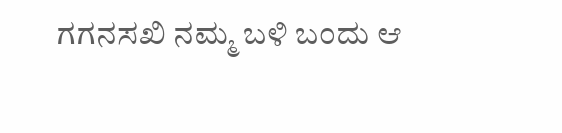ಗಗನಸಖಿ ನಮ್ಮ ಬಳಿ ಬಂದು ಆ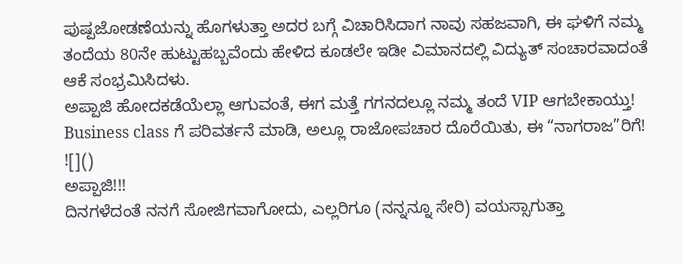ಪುಷ್ಪಜೋಡಣೆಯನ್ನು ಹೊಗಳುತ್ತಾ ಅದರ ಬಗ್ಗೆ ವಿಚಾರಿಸಿದಾಗ ನಾವು ಸಹಜವಾಗಿ, ಈ ಘಳಿಗೆ ನಮ್ಮ ತಂದೆಯ 80ನೇ ಹುಟ್ಟುಹಬ್ಬವೆಂದು ಹೇಳಿದ ಕೂಡಲೇ ಇಡೀ ವಿಮಾನದಲ್ಲಿ ವಿದ್ಯುತ್ ಸಂಚಾರವಾದಂತೆ ಆಕೆ ಸಂಭ್ರಮಿಸಿದಳು.
ಅಪ್ಪಾಜಿ ಹೋದಕಡೆಯೆಲ್ಲಾ ಆಗುವಂತೆ, ಈಗ ಮತ್ತೆ ಗಗನದಲ್ಲೂ ನಮ್ಮ ತಂದೆ VIP ಆಗಬೇಕಾಯ್ತು! Business class ಗೆ ಪರಿವರ್ತನೆ ಮಾಡಿ, ಅಲ್ಲೂ ರಾಜೋಪಚಾರ ದೊರೆಯಿತು, ಈ “ನಾಗರಾಜ”ರಿಗೆ!
![]()
ಅಪ್ಪಾಜಿ!!!
ದಿನಗಳೆದಂತೆ ನನಗೆ ಸೋಜಿಗವಾಗೋದು, ಎಲ್ಲರಿಗೂ (ನನ್ನನ್ನೂ ಸೇರಿ) ವಯಸ್ಸಾಗುತ್ತಾ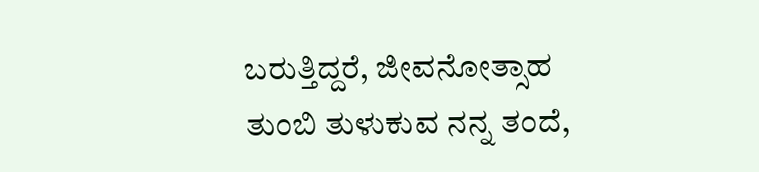ಬರುತ್ತಿದ್ದರೆ, ಜೀವನೋತ್ಸಾಹ ತುಂಬಿ ತುಳುಕುವ ನನ್ನ ತಂದೆ,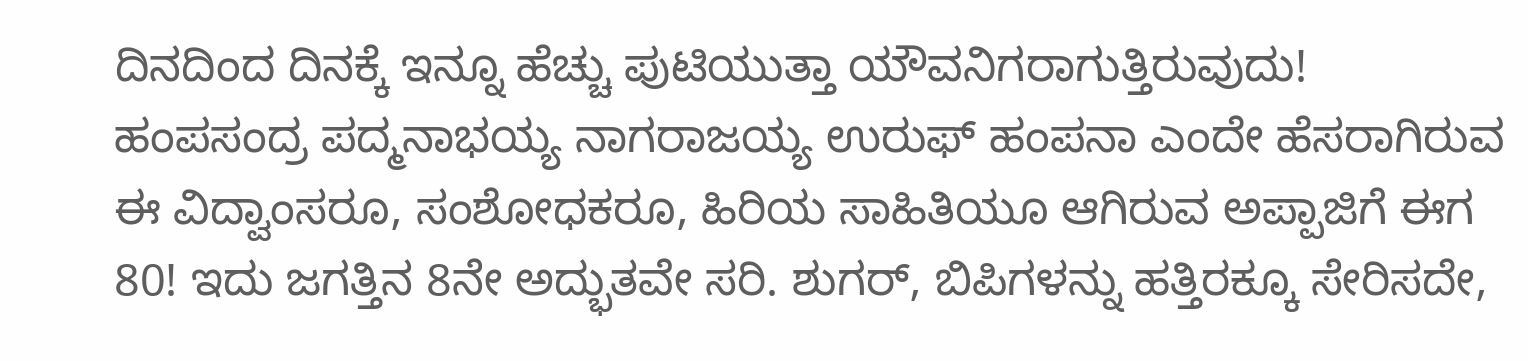ದಿನದಿಂದ ದಿನಕ್ಕೆ ಇನ್ನೂ ಹೆಚ್ಚು ಪುಟಿಯುತ್ತಾ ಯೌವನಿಗರಾಗುತ್ತಿರುವುದು!
ಹಂಪಸಂದ್ರ ಪದ್ಮನಾಭಯ್ಯ ನಾಗರಾಜಯ್ಯ ಉರುಫ್ ಹಂಪನಾ ಎಂದೇ ಹೆಸರಾಗಿರುವ ಈ ವಿದ್ವಾಂಸರೂ, ಸಂಶೋಧಕರೂ, ಹಿರಿಯ ಸಾಹಿತಿಯೂ ಆಗಿರುವ ಅಪ್ಪಾಜಿಗೆ ಈಗ 80! ಇದು ಜಗತ್ತಿನ 8ನೇ ಅದ್ಭುತವೇ ಸರಿ. ಶುಗರ್, ಬಿಪಿಗಳನ್ನು ಹತ್ತಿರಕ್ಕೂ ಸೇರಿಸದೇ,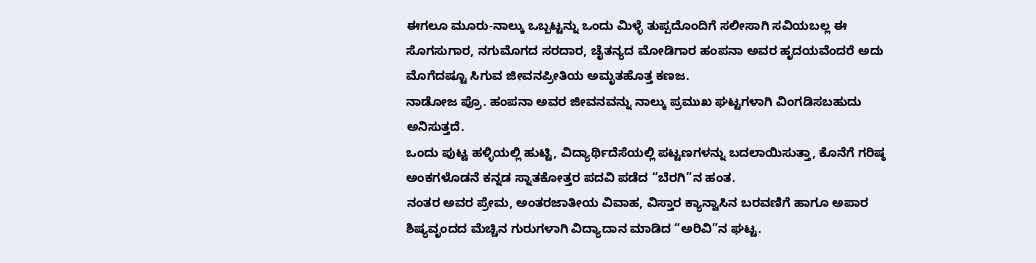ಈಗಲೂ ಮೂರು-ನಾಲ್ಕು ಒಬ್ಬಟ್ಟನ್ನು ಒಂದು ಮಿಳ್ಳೆ ತುಪ್ಪದೊಂದಿಗೆ ಸಲೀಸಾಗಿ ಸವಿಯಬಲ್ಲ ಈ ಸೊಗಸುಗಾರ, ನಗುಮೊಗದ ಸರದಾರ, ಚೈತನ್ಯದ ಮೋಡಿಗಾರ ಹಂಪನಾ ಅವರ ಹೃದಯವೆಂದರೆ ಅದು ಮೊಗೆದಷ್ಟೂ ಸಿಗುವ ಜೀವನಪ್ರೀತಿಯ ಅಮೃತಹೊತ್ತ ಕಣಜ.
ನಾಡೋಜ ಪ್ರೊ. ಹಂಪನಾ ಅವರ ಜೀವನವನ್ನು ನಾಲ್ಕು ಪ್ರಮುಖ ಘಟ್ಟಗಳಾಗಿ ವಿಂಗಡಿಸಬಹುದು ಅನಿಸುತ್ತದೆ.
ಒಂದು ಪುಟ್ಟ ಹಳ್ಳಿಯಲ್ಲಿ ಹುಟ್ಟಿ, ವಿದ್ಯಾರ್ಥಿದೆಸೆಯಲ್ಲಿ ಪಟ್ಟಣಗಳನ್ನು ಬದಲಾಯಿಸುತ್ತಾ, ಕೊನೆಗೆ ಗರಿಷ್ಠ ಅಂಕಗಳೊಡನೆ ಕನ್ನಡ ಸ್ನಾತಕೋತ್ತರ ಪದವಿ ಪಡೆದ “ಬೆರಗಿ”ನ ಹಂತ.
ನಂತರ ಅವರ ಪ್ರೇಮ, ಅಂತರಜಾತೀಯ ವಿವಾಹ, ವಿಸ್ತಾರ ಕ್ಯಾನ್ವಾಸಿನ ಬರವಣಿಗೆ ಹಾಗೂ ಅಪಾರ ಶಿಷ್ಯವೃಂದದ ಮೆಚ್ಚಿನ ಗುರುಗಳಾಗಿ ವಿದ್ಯಾದಾನ ಮಾಡಿದ “ಅರಿವಿ”ನ ಘಟ್ಟ.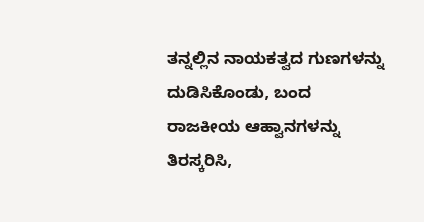ತನ್ನಲ್ಲಿನ ನಾಯಕತ್ವದ ಗುಣಗಳನ್ನು ದುಡಿಸಿಕೊಂಡು, ಬಂದ ರಾಜಕೀಯ ಆಹ್ವಾನಗಳನ್ನು ತಿರಸ್ಕರಿಸಿ,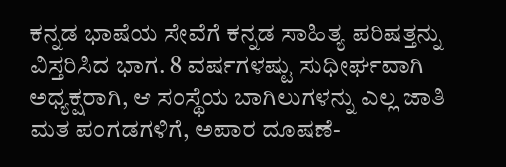ಕನ್ನಡ ಭಾಷೆಯ ಸೇವೆಗೆ ಕನ್ನಡ ಸಾಹಿತ್ಯ ಪರಿಷತ್ತನ್ನು ವಿಸ್ತರಿಸಿದ ಭಾಗ. 8 ವರ್ಷಗಳಷ್ಟು ಸುಧೀರ್ಘವಾಗಿ ಅಧ್ಯಕ್ಷರಾಗಿ, ಆ ಸಂಸ್ಥೆಯ ಬಾಗಿಲುಗಳನ್ನು ಎಲ್ಲ ಜಾತಿ ಮತ ಪಂಗಡಗಳಿಗೆ, ಅಪಾರ ದೂಷಣೆ-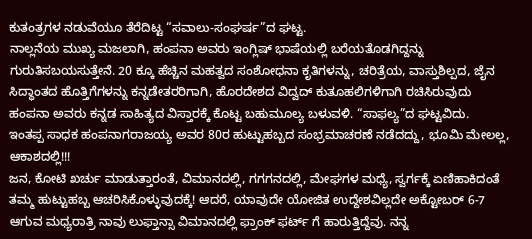ಕುತಂತ್ರಗಳ ನಡುವೆಯೂ ತೆರೆದಿಟ್ಟ “ಸವಾಲು-ಸಂಘರ್ಷ”ದ ಘಟ್ಟ.
ನಾಲ್ಲನೆಯ ಮುಖ್ಯ ಮಜಲಾಗಿ, ಹಂಪನಾ ಅವರು ಇಂಗ್ಲಿಷ್ ಭಾಷೆಯಲ್ಲಿ ಬರೆಯತೊಡಗಿದ್ದನ್ನು ಗುರುತಿಸಬಯಸುತ್ತೇನೆ. 20 ಕ್ಕೂ ಹೆಚ್ಚಿನ ಮಹತ್ವದ ಸಂಶೋಧನಾ ಕೃತಿಗಳನ್ನು, ಚರಿತ್ರೆಯ, ವಾಸ್ತುಶಿಲ್ಪದ, ಜೈನ ಸಿದ್ಧಾಂತದ ಹೊತ್ತಿಗೆಗಳನ್ನು ಕನ್ನಡೇತರರಿಗಾಗಿ, ಹೊರದೇಶದ ವಿದ್ವದ್ ಕುತೂಹಲಿಗಳಿಗಾಗಿ ರಚಿಸಿರುವುದು ಹಂಪನಾ ಅವರು ಕನ್ನಡ ಸಾಹಿತ್ಯದ ವಿಸ್ತಾರಕ್ಕೆ ಕೊಟ್ಟ ಬಹುಮೂಲ್ಯ ಬಳುವಳಿ. “ಸಾಫಲ್ಯ”ದ ಘಟ್ಟವಿದು.
ಇಂತಪ್ಪ ಸಾಧಕ ಹಂಪನಾಗರಾಜಯ್ಯ ಅವರ 80ರ ಹುಟ್ಟುಹಬ್ಬದ ಸಂಭ್ರಮಾಚರಣೆ ನಡೆದದ್ದು, ಭೂಮಿ ಮೇಲಲ್ಲ, ಆಕಾಶದಲ್ಲಿ!!!
ಜನ, ಕೋಟಿ ಖರ್ಚು ಮಾಡುತ್ತಾರಂತೆ, ವಿಮಾನದಲ್ಲಿ, ಗಗಗನದಲ್ಲಿ, ಮೇಘಗಳ ಮಧ್ಯೆ, ಸ್ವರ್ಗಕ್ಕೆ ಏಣಿಹಾಕಿದಂತೆ ತಮ್ಮ ಹುಟ್ಟುಹಬ್ಬ ಆಚರಿಸಿಕೊಳ್ಳುವುದಕ್ಕೆ! ಆದರೆ, ಯಾವುದೇ ಯೋಜಿತ ಉದ್ದೇಶವಿಲ್ಲದೇ ಅಕ್ಟೋಬರ್ 6-7 ಆಗುವ ಮಧ್ಯರಾತ್ರಿ ನಾವು ಲುಫ್ತಾನ್ಸಾ ವಿಮಾನದಲ್ಲಿ ಫ್ರಾಂಕ್ ಫರ್ಟ್ ಗೆ ಹಾರುತ್ತಿದ್ದೆವು. ನನ್ನ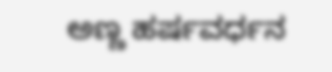ಅಣ್ಣ ಹರ್ಷವರ್ಧನ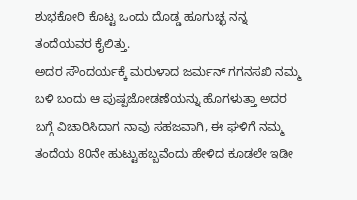ಶುಭಕೋರಿ ಕೊಟ್ಟ ಒಂದು ದೊಡ್ಡ ಹೂಗುಚ್ಛ ನನ್ನ ತಂದೆಯವರ ಕೈಲಿತ್ತು.
ಅದರ ಸೌಂದರ್ಯಕ್ಕೆ ಮರುಳಾದ ಜರ್ಮನ್ ಗಗನಸಖಿ ನಮ್ಮ ಬಳಿ ಬಂದು ಆ ಪುಷ್ಪಜೋಡಣೆಯನ್ನು ಹೊಗಳುತ್ತಾ ಅದರ ಬಗ್ಗೆ ವಿಚಾರಿಸಿದಾಗ ನಾವು ಸಹಜವಾಗಿ, ಈ ಘಳಿಗೆ ನಮ್ಮ ತಂದೆಯ 80ನೇ ಹುಟ್ಟುಹಬ್ಬವೆಂದು ಹೇಳಿದ ಕೂಡಲೇ ಇಡೀ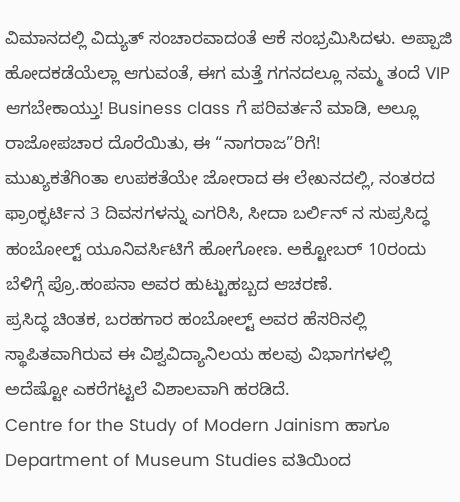ವಿಮಾನದಲ್ಲಿ ವಿದ್ಯುತ್ ಸಂಚಾರವಾದಂತೆ ಆಕೆ ಸಂಭ್ರಮಿಸಿದಳು. ಅಪ್ಪಾಜಿ ಹೋದಕಡೆಯೆಲ್ಲಾ ಆಗುವಂತೆ, ಈಗ ಮತ್ತೆ ಗಗನದಲ್ಲೂ ನಮ್ಮ ತಂದೆ VIP ಆಗಬೇಕಾಯ್ತು! Business class ಗೆ ಪರಿವರ್ತನೆ ಮಾಡಿ, ಅಲ್ಲೂ ರಾಜೋಪಚಾರ ದೊರೆಯಿತು, ಈ “ನಾಗರಾಜ”ರಿಗೆ!
ಮುಖ್ಯಕತೆಗಿಂತಾ ಉಪಕತೆಯೇ ಜೋರಾದ ಈ ಲೇಖನದಲ್ಲಿ, ನಂತರದ ಫ್ರಾಂಕ್ಫರ್ಟಿನ 3 ದಿವಸಗಳನ್ನು ಎಗರಿಸಿ, ಸೀದಾ ಬರ್ಲಿನ್ ನ ಸುಪ್ರಸಿದ್ಧ ಹಂಬೋಲ್ಟ್ ಯೂನಿವರ್ಸಿಟಿಗೆ ಹೋಗೋಣ. ಅಕ್ಟೋಬರ್ 10ರಂದು ಬೆಳಿಗ್ಗೆ ಪ್ರೊ.ಹಂಪನಾ ಅವರ ಹುಟ್ಟುಹಬ್ಬದ ಆಚರಣೆ.
ಪ್ರಸಿದ್ಧ ಚಿಂತಕ, ಬರಹಗಾರ ಹಂಬೋಲ್ಟ್ ಅವರ ಹೆಸರಿನಲ್ಲಿ ಸ್ಥಾಪಿತವಾಗಿರುವ ಈ ವಿಶ್ವವಿದ್ಯಾನಿಲಯ ಹಲವು ವಿಭಾಗಗಳಲ್ಲಿ ಅದೆಷ್ಟೋ ಎಕರೆಗಟ್ಟಲೆ ವಿಶಾಲವಾಗಿ ಹರಡಿದೆ.
Centre for the Study of Modern Jainism ಹಾಗೂ Department of Museum Studies ವತಿಯಿಂದ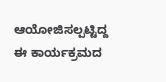ಆಯೋಜಿಸಲ್ಪಟ್ಟಿದ್ದ ಈ ಕಾರ್ಯಕ್ರಮದ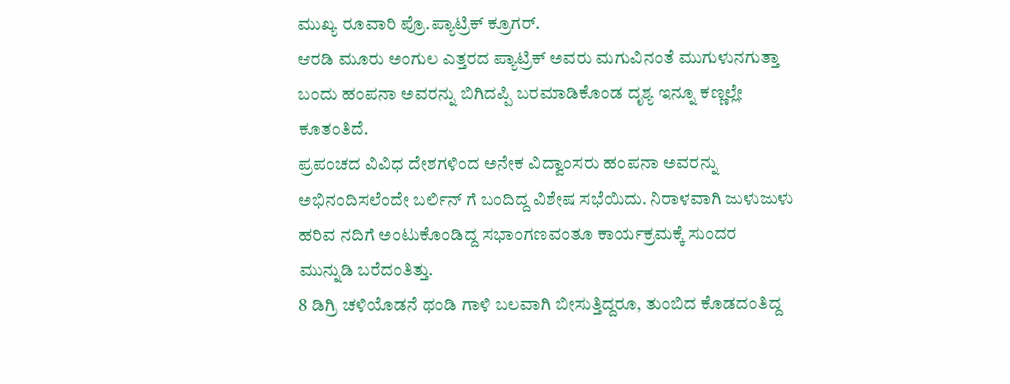ಮುಖ್ಯ ರೂವಾರಿ ಪ್ರೊ.ಪ್ಯಾಟ್ರಿಕ್ ಕ್ರೂಗರ್.
ಆರಡಿ ಮೂರು ಅಂಗುಲ ಎತ್ತರದ ಪ್ಯಾಟ್ರಿಕ್ ಅವರು ಮಗುವಿನಂತೆ ಮುಗುಳುನಗುತ್ತಾ ಬಂದು ಹಂಪನಾ ಅವರನ್ನು ಬಿಗಿದಪ್ಪಿ ಬರಮಾಡಿಕೊಂಡ ದೃಶ್ಯ ಇನ್ನೂ ಕಣ್ಣಲ್ಲೇ ಕೂತಂತಿದೆ.
ಪ್ರಪಂಚದ ವಿವಿಧ ದೇಶಗಳಿಂದ ಅನೇಕ ವಿದ್ವಾಂಸರು ಹಂಪನಾ ಅವರನ್ನು ಅಭಿನಂದಿಸಲೆಂದೇ ಬರ್ಲಿನ್ ಗೆ ಬಂದಿದ್ದ ವಿಶೇಷ ಸಭೆಯಿದು. ನಿರಾಳವಾಗಿ ಜುಳುಜುಳು ಹರಿವ ನದಿಗೆ ಅಂಟುಕೊಂಡಿದ್ದ ಸಭಾಂಗಣವಂತೂ ಕಾರ್ಯಕ್ರಮಕ್ಕೆ ಸುಂದರ ಮುನ್ನುಡಿ ಬರೆದಂತಿತ್ತು.
8 ಡಿಗ್ರಿ ಚಳಿಯೊಡನೆ ಥಂಡಿ ಗಾಳಿ ಬಲವಾಗಿ ಬೀಸುತ್ತಿದ್ದರೂ, ತುಂಬಿದ ಕೊಡದಂತಿದ್ದ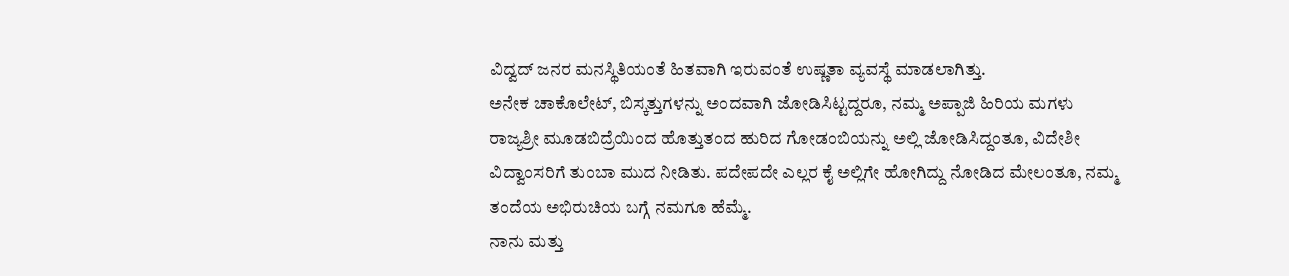ವಿದ್ವದ್ ಜನರ ಮನಸ್ಥಿತಿಯಂತೆ ಹಿತವಾಗಿ ಇರುವಂತೆ ಉಷ್ಣತಾ ವ್ಯವಸ್ಥೆ ಮಾಡಲಾಗಿತ್ತು.
ಅನೇಕ ಚಾಕೊಲೇಟ್, ಬಿಸ್ಕತ್ತುಗಳನ್ನು ಅಂದವಾಗಿ ಜೋಡಿಸಿಟ್ಟದ್ದರೂ, ನಮ್ಮ ಅಪ್ಪಾಜಿ ಹಿರಿಯ ಮಗಳು ರಾಜ್ಯಶ್ರೀ ಮೂಡಬಿದ್ರೆಯಿಂದ ಹೊತ್ತುತಂದ ಹುರಿದ ಗೋಡಂಬಿಯನ್ನು ಅಲ್ಲಿ ಜೋಡಿಸಿದ್ದಂತೂ, ವಿದೇಶೀ ವಿದ್ವಾಂಸರಿಗೆ ತುಂಬಾ ಮುದ ನೀಡಿತು. ಪದೇಪದೇ ಎಲ್ಲರ ಕೈ ಅಲ್ಲಿಗೇ ಹೋಗಿದ್ದು ನೋಡಿದ ಮೇಲಂತೂ, ನಮ್ಮ ತಂದೆಯ ಅಭಿರುಚಿಯ ಬಗ್ಗೆ ನಮಗೂ ಹೆಮ್ಮೆ.
ನಾನು ಮತ್ತು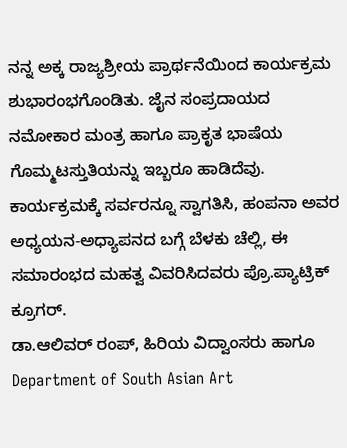ನನ್ನ ಅಕ್ಕ ರಾಜ್ಯಶ್ರೀಯ ಪ್ರಾರ್ಥನೆಯಿಂದ ಕಾರ್ಯಕ್ರಮ ಶುಭಾರಂಭಗೊಂಡಿತು. ಜೈನ ಸಂಪ್ರದಾಯದ ನಮೋಕಾರ ಮಂತ್ರ ಹಾಗೂ ಪ್ರಾಕೃತ ಭಾಷೆಯ ಗೊಮ್ಮಟಸ್ತುತಿಯನ್ನು ಇಬ್ಬರೂ ಹಾಡಿದೆವು.
ಕಾರ್ಯಕ್ರಮಕ್ಕೆ ಸರ್ವರನ್ನೂ ಸ್ವಾಗತಿಸಿ, ಹಂಪನಾ ಅವರ ಅಧ್ಯಯನ-ಅಧ್ಯಾಪನದ ಬಗ್ಗೆ ಬೆಳಕು ಚೆಲ್ಲಿ, ಈ ಸಮಾರಂಭದ ಮಹತ್ವ ವಿವರಿಸಿದವರು ಪ್ರೊ.ಪ್ಯಾಟ್ರಿಕ್ ಕ್ರೂಗರ್.
ಡಾ.ಆಲಿವರ್ ರಂಪ್, ಹಿರಿಯ ವಿದ್ವಾಂಸರು ಹಾಗೂ Department of South Asian Art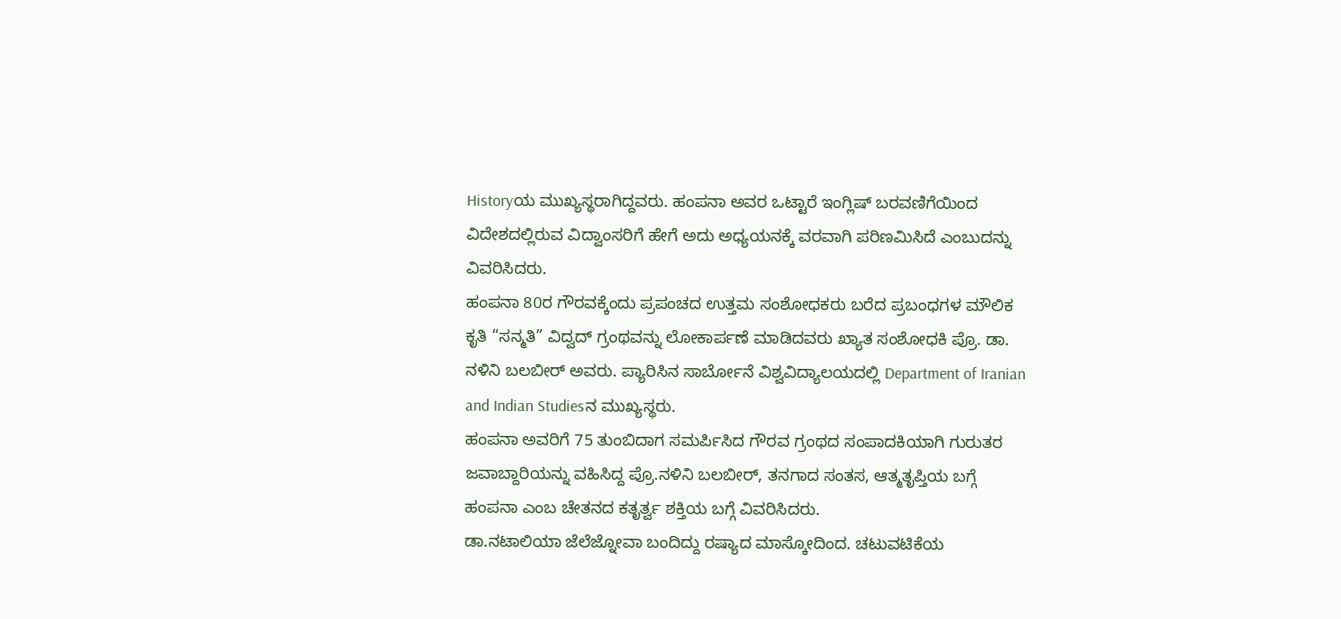Historyಯ ಮುಖ್ಯಸ್ಥರಾಗಿದ್ದವರು. ಹಂಪನಾ ಅವರ ಒಟ್ಟಾರೆ ಇಂಗ್ಲಿಷ್ ಬರವಣಿಗೆಯಿಂದ ವಿದೇಶದಲ್ಲಿರುವ ವಿದ್ವಾಂಸರಿಗೆ ಹೇಗೆ ಅದು ಅಧ್ಯಯನಕ್ಕೆ ವರವಾಗಿ ಪರಿಣಮಿಸಿದೆ ಎಂಬುದನ್ನು ವಿವರಿಸಿದರು.
ಹಂಪನಾ 80ರ ಗೌರವಕ್ಕೆಂದು ಪ್ರಪಂಚದ ಉತ್ತಮ ಸಂಶೋಧಕರು ಬರೆದ ಪ್ರಬಂಧಗಳ ಮೌಲಿಕ ಕೃತಿ “ಸನ್ಮತಿ” ವಿದ್ವದ್ ಗ್ರಂಥವನ್ನು ಲೋಕಾರ್ಪಣೆ ಮಾಡಿದವರು ಖ್ಯಾತ ಸಂಶೋಧಕಿ ಪ್ರೊ. ಡಾ. ನಳಿನಿ ಬಲಬೀರ್ ಅವರು. ಪ್ಯಾರಿಸಿನ ಸಾರ್ಬೋನೆ ವಿಶ್ವವಿದ್ಯಾಲಯದಲ್ಲಿ Department of Iranian and Indian Studiesನ ಮುಖ್ಯಸ್ಥರು.
ಹಂಪನಾ ಅವರಿಗೆ 75 ತುಂಬಿದಾಗ ಸಮರ್ಪಿಸಿದ ಗೌರವ ಗ್ರಂಥದ ಸಂಪಾದಕಿಯಾಗಿ ಗುರುತರ ಜವಾಬ್ದಾರಿಯನ್ನು ವಹಿಸಿದ್ದ ಪ್ರೊ.ನಳಿನಿ ಬಲಬೀರ್, ತನಗಾದ ಸಂತಸ, ಆತ್ಮತೃಪ್ತಿಯ ಬಗ್ಗೆ ಹಂಪನಾ ಎಂಬ ಚೇತನದ ಕತೃರ್ತ್ವ ಶಕ್ತಿಯ ಬಗ್ಗೆ ವಿವರಿಸಿದರು.
ಡಾ.ನಟಾಲಿಯಾ ಜೆಲೆಜ್ನೋವಾ ಬಂದಿದ್ದು ರಷ್ಯಾದ ಮಾಸ್ಕೋದಿಂದ. ಚಟುವಟಿಕೆಯ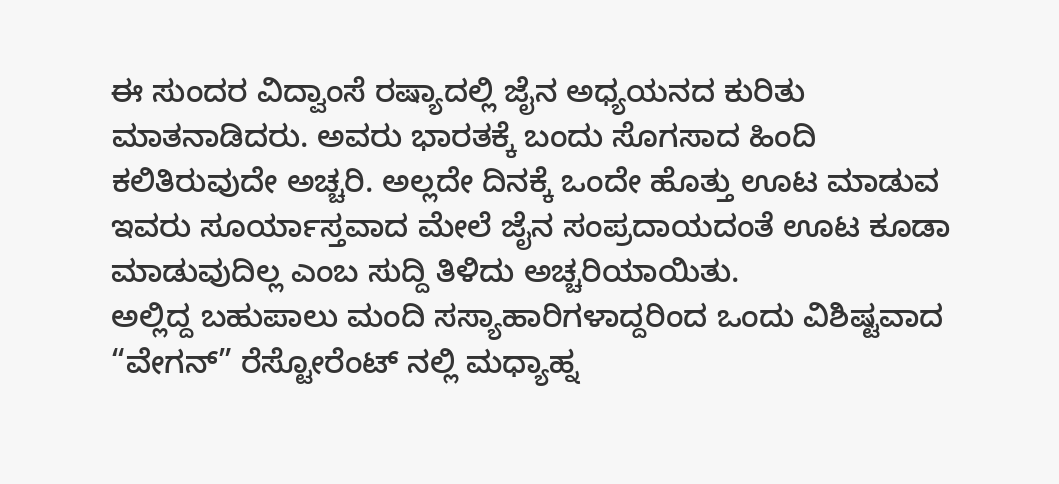ಈ ಸುಂದರ ವಿದ್ವಾಂಸೆ ರಷ್ಯಾದಲ್ಲಿ ಜೈನ ಅಧ್ಯಯನದ ಕುರಿತು ಮಾತನಾಡಿದರು. ಅವರು ಭಾರತಕ್ಕೆ ಬಂದು ಸೊಗಸಾದ ಹಿಂದಿ ಕಲಿತಿರುವುದೇ ಅಚ್ಚರಿ. ಅಲ್ಲದೇ ದಿನಕ್ಕೆ ಒಂದೇ ಹೊತ್ತು ಊಟ ಮಾಡುವ ಇವರು ಸೂರ್ಯಾಸ್ತವಾದ ಮೇಲೆ ಜೈನ ಸಂಪ್ರದಾಯದಂತೆ ಊಟ ಕೂಡಾ ಮಾಡುವುದಿಲ್ಲ ಎಂಬ ಸುದ್ದಿ ತಿಳಿದು ಅಚ್ಚರಿಯಾಯಿತು.
ಅಲ್ಲಿದ್ದ ಬಹುಪಾಲು ಮಂದಿ ಸಸ್ಯಾಹಾರಿಗಳಾದ್ದರಿಂದ ಒಂದು ವಿಶಿಷ್ಟವಾದ “ವೇಗನ್” ರೆಸ್ಟೋರೆಂಟ್ ನಲ್ಲಿ ಮಧ್ಯಾಹ್ನ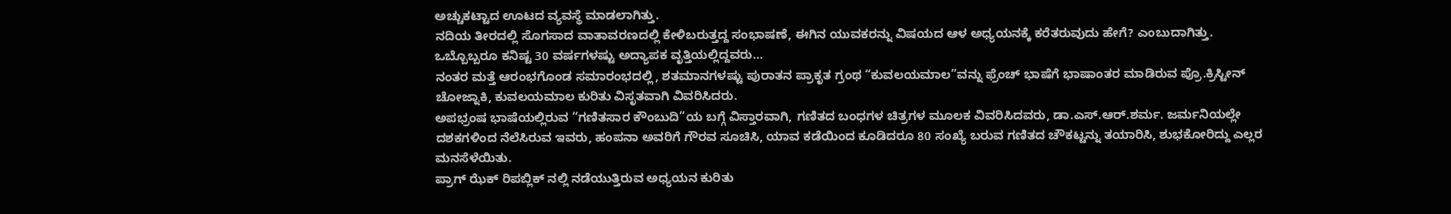ಅಚ್ಚುಕಟ್ಟಾದ ಊಟದ ವ್ಯವಸ್ಥೆ ಮಾಡಲಾಗಿತ್ತು.
ನದಿಯ ತೀರದಲ್ಲಿ ಸೊಗಸಾದ ವಾತಾವರಣದಲ್ಲಿ ಕೇಳಿಬರುತ್ತದ್ದ ಸಂಭಾಷಣೆ, ಈಗಿನ ಯುವಕರನ್ನು ವಿಷಯದ ಆಳ ಅಧ್ಯಯನಕ್ಕೆ ಕರೆತರುವುದು ಹೇಗೆ? ಎಂಬುದಾಗಿತ್ತು. ಒಬ್ಬೊಬ್ಬರೂ ಕನಿಷ್ಟ 30 ವರ್ಷಗಳಷ್ಟು ಅದ್ಯಾಪಕ ವೃತ್ತಿಯಲ್ಲಿದ್ದವರು…
ನಂತರ ಮತ್ತೆ ಆರಂಭಗೊಂಡ ಸಮಾರಂಭದಲ್ಲಿ, ಶತಮಾನಗಳಷ್ಟು ಪುರಾತನ ಪ್ರಾಕೃತ ಗ್ರಂಥ “ಕುವಲಯಮಾಲ”ವನ್ನು ಫ್ರೆಂಚ್ ಭಾಷೆಗೆ ಭಾಷಾಂತರ ಮಾಡಿರುವ ಪ್ರೊ.ಕ್ರಿಸ್ಟೀನ್ ಚೋಜ್ನಾಕಿ, ಕುವಲಯಮಾಲ ಕುರಿತು ವಿಸೃತವಾಗಿ ವಿವರಿಸಿದರು.
ಅಪಭ್ರಂಷ ಭಾಷೆಯಲ್ಲಿರುವ “ಗಣಿತಸಾರ ಕೌಂಬುದಿ”ಯ ಬಗ್ಗೆ ವಿಸ್ತಾರವಾಗಿ, ಗಣಿತದ ಬಂಧಗಳ ಚಿತ್ರಗಳ ಮೂಲಕ ವಿವರಿಸಿದವರು, ಡಾ.ಎಸ್.ಆರ್.ಶರ್ಮ. ಜರ್ಮನಿಯಲ್ಲೇ ದಶಕಗಳಿಂದ ನೆಲೆಸಿರುವ ಇವರು, ಹಂಪನಾ ಅವರಿಗೆ ಗೌರವ ಸೂಚಿಸಿ, ಯಾವ ಕಡೆಯಿಂದ ಕೂಡಿದರೂ 80 ಸಂಖ್ಯೆ ಬರುವ ಗಣಿತದ ಚೌಕಟ್ಟನ್ನು ತಯಾರಿಸಿ, ಶುಭಕೋರಿದ್ದು ಎಲ್ಲರ ಮನಸೆಳೆಯಿತು.
ಪ್ರಾಗ್ ಝೆಕ್ ರಿಪಬ್ಲಿಕ್ ನಲ್ಲಿ ನಡೆಯುತ್ತಿರುವ ಅಧ್ಯಯನ ಕುರಿತು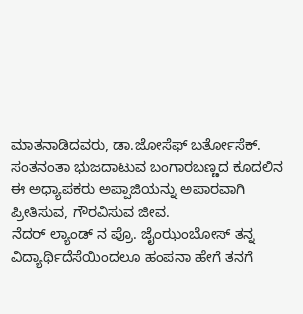ಮಾತನಾಡಿದವರು, ಡಾ.ಜೋಸೆಫ್ ಬರ್ತೋಸೆಕ್. ಸಂತನಂತಾ ಭುಜದಾಟುವ ಬಂಗಾರಬಣ್ಣದ ಕೂದಲಿನ ಈ ಅಧ್ಯಾಪಕರು ಅಪ್ಪಾಜಿಯನ್ನು ಅಪಾರವಾಗಿ ಪ್ರೀತಿಸುವ, ಗೌರವಿಸುವ ಜೀವ.
ನೆದರ್ ಲ್ಯಾಂಡ್ ನ ಪ್ರೊ. ಜೈಂಝಂಬೋಸ್ ತನ್ನ ವಿದ್ಯಾರ್ಥಿದೆಸೆಯಿಂದಲೂ ಹಂಪನಾ ಹೇಗೆ ತನಗೆ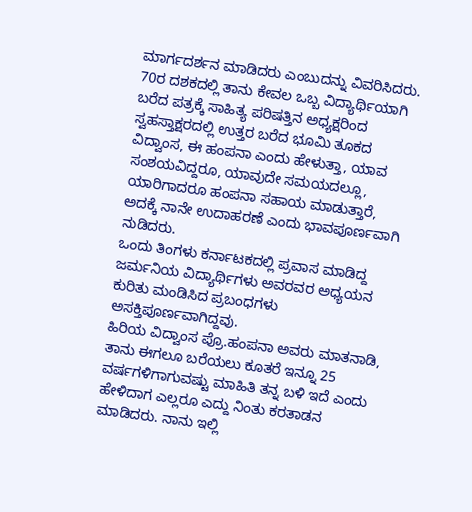ಮಾರ್ಗದರ್ಶನ ಮಾಡಿದರು ಎಂಬುದನ್ನು ವಿವರಿಸಿದರು. 70ರ ದಶಕದಲ್ಲಿ ತಾನು ಕೇವಲ ಒಬ್ಬ ವಿದ್ಯಾರ್ಥಿಯಾಗಿ ಬರೆದ ಪತ್ರಕ್ಕೆ ಸಾಹಿತ್ಯ ಪರಿಷತ್ತಿನ ಅಧ್ಯಕ್ಷರಿಂದ ಸ್ವಹಸ್ತಾಕ್ಷರದಲ್ಲಿ ಉತ್ತರ ಬರೆದ ಭೂಮಿ ತೂಕದ ವಿದ್ವಾಂಸ, ಈ ಹಂಪನಾ ಎಂದು ಹೇಳುತ್ತಾ, ಯಾವ ಸಂಶಯವಿದ್ದರೂ, ಯಾವುದೇ ಸಮಯದಲ್ಲೂ, ಯಾರಿಗಾದರೂ ಹಂಪನಾ ಸಹಾಯ ಮಾಡುತ್ತಾರೆ, ಅದಕ್ಕೆ ನಾನೇ ಉದಾಹರಣೆ ಎಂದು ಭಾವಪೂರ್ಣವಾಗಿ ನುಡಿದರು.
ಒಂದು ತಿಂಗಳು ಕರ್ನಾಟಕದಲ್ಲಿ ಪ್ರವಾಸ ಮಾಡಿದ್ದ ಜರ್ಮನಿಯ ವಿದ್ಯಾರ್ಥಿಗಳು ಅವರವರ ಅಧ್ಯಯನ ಕುರಿತು ಮಂಡಿಸಿದ ಪ್ರಬಂಧಗಳು ಅಸಕ್ತಿಪೂರ್ಣವಾಗಿದ್ದವು.
ಹಿರಿಯ ವಿದ್ವಾಂಸ ಪ್ರೊ.ಹಂಪನಾ ಅವರು ಮಾತನಾಡಿ, ತಾನು ಈಗಲೂ ಬರೆಯಲು ಕೂತರೆ ಇನ್ನೂ 25 ವರ್ಷಗಳಿಗಾಗುವಷ್ಟು ಮಾಹಿತಿ ತನ್ನ ಬಳಿ ಇದೆ ಎಂದು ಹೇಳಿದಾಗ ಎಲ್ಲರೂ ಎದ್ದು ನಿಂತು ಕರತಾಡನ ಮಾಡಿದರು. ನಾನು ಇಲ್ಲಿ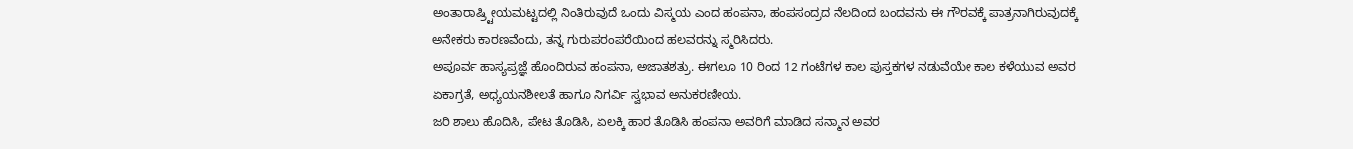ಅಂತಾರಾಷ್ರ್ಟೀಯಮಟ್ಟದಲ್ಲಿ ನಿಂತಿರುವುದೆ ಒಂದು ವಿಸ್ಮಯ ಎಂದ ಹಂಪನಾ, ಹಂಪಸಂದ್ರದ ನೆಲದಿಂದ ಬಂದವನು ಈ ಗೌರವಕ್ಕೆ ಪಾತ್ರನಾಗಿರುವುದಕ್ಕೆ ಅನೇಕರು ಕಾರಣವೆಂದು, ತನ್ನ ಗುರುಪರಂಪರೆಯಿಂದ ಹಲವರನ್ನು ಸ್ಮರಿಸಿದರು.
ಅಪೂರ್ವ ಹಾಸ್ಯಪ್ರಜ್ಞೆ ಹೊಂದಿರುವ ಹಂಪನಾ, ಅಜಾತಶತ್ರು. ಈಗಲೂ 10 ರಿಂದ 12 ಗಂಟೆಗಳ ಕಾಲ ಪುಸ್ತಕಗಳ ನಡುವೆಯೇ ಕಾಲ ಕಳೆಯುವ ಅವರ ಏಕಾಗ್ರತೆ, ಅಧ್ಯಯನಶೀಲತೆ ಹಾಗೂ ನಿಗರ್ವಿ ಸ್ವಭಾವ ಅನುಕರಣೀಯ.
ಜರಿ ಶಾಲು ಹೊದಿಸಿ, ಪೇಟ ತೊಡಿಸಿ, ಏಲಕ್ಕಿ ಹಾರ ತೊಡಿಸಿ ಹಂಪನಾ ಅವರಿಗೆ ಮಾಡಿದ ಸನ್ಮಾನ ಅವರ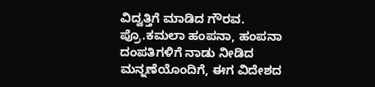ವಿದ್ವತ್ತಿಗೆ ಮಾಡಿದ ಗೌರವ. ಪ್ರೊ.ಕಮಲಾ ಹಂಪನಾ, ಹಂಪನಾ ದಂಪತಿಗಳಿಗೆ ನಾಡು ನೀಡಿದ ಮನ್ನಣೆಯೊಂದಿಗೆ, ಈಗ ವಿದೇಶದ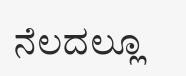ನೆಲದಲ್ಲೂ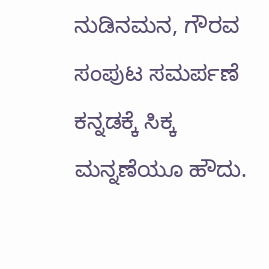ನುಡಿನಮನ, ಗೌರವ ಸಂಪುಟ ಸಮರ್ಪಣೆ ಕನ್ನಡಕ್ಕೆ ಸಿಕ್ಕ ಮನ್ನಣೆಯೂ ಹೌದು.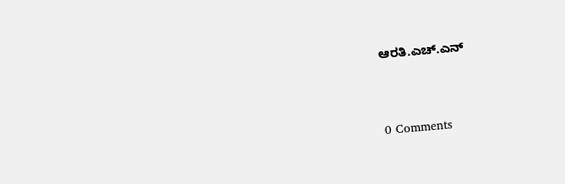ಆರತಿ.ಎಚ್.ಎನ್



0 Comments